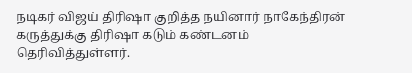நடிகர் விஜய் திரிஷா குறித்த நயினார் நாகேந்திரன் கருத்துக்கு திரிஷா கடும் கண்டனம் தெரிவித்துள்ளர்.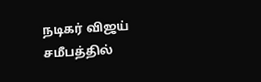நடிகர் விஜய் சமீபத்தில்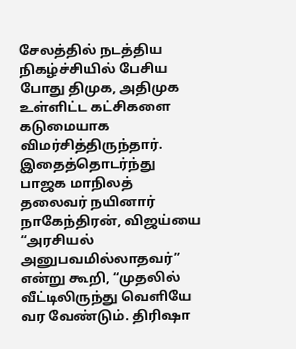சேலத்தில் நடத்திய நிகழ்ச்சியில் பேசிய போது திமுக, அதிமுக உள்ளிட்ட கட்சிகளை கடுமையாக விமர்சித்திருந்தார். இதைத்தொடர்ந்து பாஜக மாநிலத் தலைவர் நயினார் நாகேந்திரன், விஜய்யை “அரசியல் அனுபவமில்லாதவர்” என்று கூறி, “முதலில் வீட்டிலிருந்து வெளியே வர வேண்டும். திரிஷா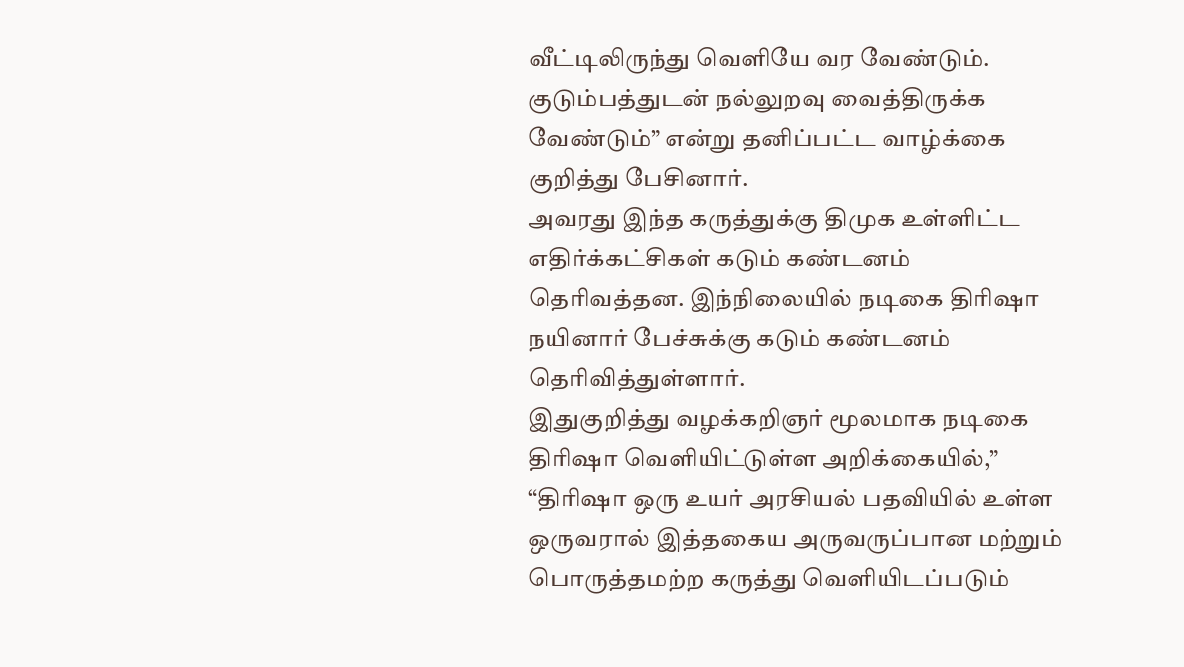வீட்டிலிருந்து வெளியே வர வேண்டும். குடும்பத்துடன் நல்லுறவு வைத்திருக்க வேண்டும்” என்று தனிப்பட்ட வாழ்க்கை குறித்து பேசினார்.
அவரது இந்த கருத்துக்கு திமுக உள்ளிட்ட எதிர்க்கட்சிகள் கடும் கண்டனம் தெரிவத்தன. இந்நிலையில் நடிகை திரிஷா நயினார் பேச்சுக்கு கடும் கண்டனம் தெரிவித்துள்ளார்.
இதுகுறித்து வழக்கறிஞர் மூலமாக நடிகை திரிஷா வெளியிட்டுள்ள அறிக்கையில்,” “திரிஷா ஒரு உயர் அரசியல் பதவியில் உள்ள ஒருவரால் இத்தகைய அருவருப்பான மற்றும் பொருத்தமற்ற கருத்து வெளியிடப்படும்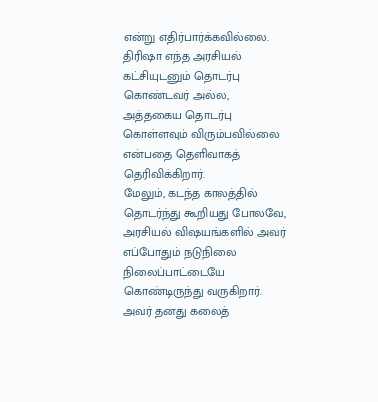என்று எதிர்பார்க்கவில்லை.
திரிஷா எந்த அரசியல் கட்சியுடனும் தொடர்பு கொண்டவர் அல்ல, அத்தகைய தொடர்பு கொள்ளவும் விரும்பவில்லை என்பதை தெளிவாகத் தெரிவிக்கிறார்.
மேலும், கடந்த காலத்தில் தொடர்ந்து கூறியது போலவே, அரசியல் விஷயங்களில் அவர் எப்போதும் நடுநிலை நிலைப்பாட்டையே கொண்டிருந்து வருகிறார்.
அவர் தனது கலைத்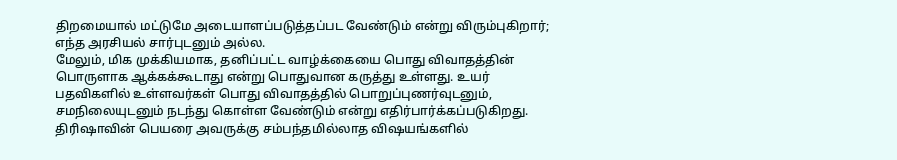திறமையால் மட்டுமே அடையாளப்படுத்தப்பட வேண்டும் என்று விரும்புகிறார்; எந்த அரசியல் சார்புடனும் அல்ல.
மேலும், மிக முக்கியமாக, தனிப்பட்ட வாழ்க்கையை பொது விவாதத்தின் பொருளாக ஆக்கக்கூடாது என்று பொதுவான கருத்து உள்ளது. உயர் பதவிகளில் உள்ளவர்கள் பொது விவாதத்தில் பொறுப்புணர்வுடனும், சமநிலையுடனும் நடந்து கொள்ள வேண்டும் என்று எதிர்பார்க்கப்படுகிறது.
திரிஷாவின் பெயரை அவருக்கு சம்பந்தமில்லாத விஷயங்களில்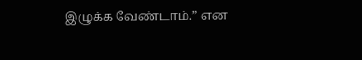இழுக்க வேண்டாம்.” என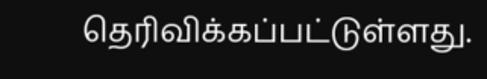தெரிவிக்கப்பட்டுள்ளது.